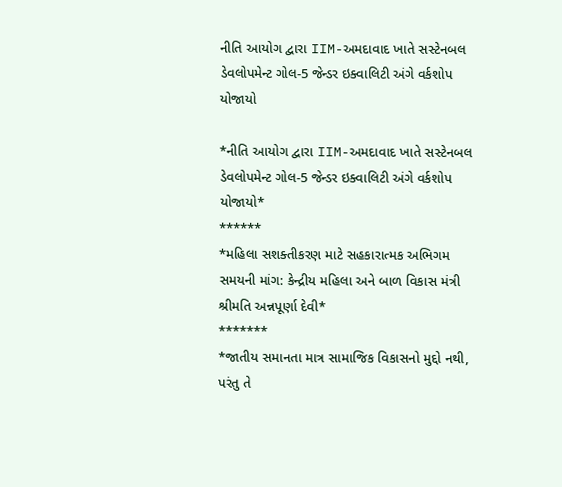નીતિ આયોગ દ્વારા IIM-અમદાવાદ ખાતે સસ્ટેનબલ ડેવલોપમેન્ટ ગોલ-5 જેન્ડર ઇક્વાલિટી અંગે વર્કશોપ યોજાયો

*નીતિ આયોગ દ્વારા IIM-અમદાવાદ ખાતે સસ્ટેનબલ ડેવલોપમેન્ટ ગોલ-5 જેન્ડર ઇક્વાલિટી અંગે વર્કશોપ યોજાયો*
******
*મહિલા સશક્તીકરણ માટે સહકારાત્મક અભિગમ સમયની માંગ: કેન્દ્રીય મહિલા અને બાળ વિકાસ મંત્રી શ્રીમતિ અન્નપૂર્ણા દેવી*
*******
*જાતીય સમાનતા માત્ર સામાજિક વિકાસનો મુદ્દો નથી, પરંતુ તે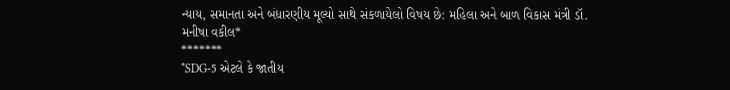ન્યાય, સમાનતા અને બંધારણીય મૂલ્યો સાથે સંકળાયેલો વિષય છે: મહિલા અને બાળ વિકાસ મંત્રી ડૉ. મનીષા વકીલ*
*******
*SDG-5 એટલે કે જાતીય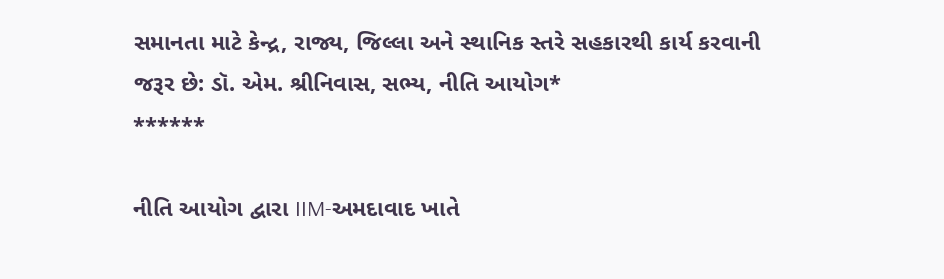સમાનતા માટે કેન્દ્ર, રાજ્ય, જિલ્લા અને સ્થાનિક સ્તરે સહકારથી કાર્ય કરવાની જરૂર છે: ડૉ. એમ. શ્રીનિવાસ, સભ્ય, નીતિ આયોગ*
******

નીતિ આયોગ દ્વારા IIM-અમદાવાદ ખાતે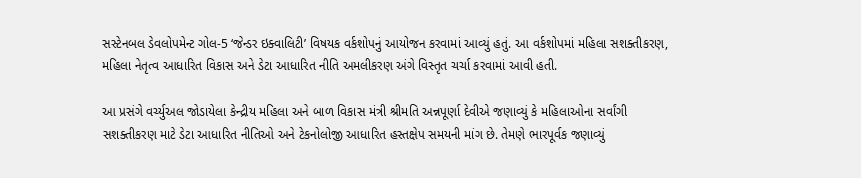સસ્ટેનબલ ડેવલોપમેન્ટ ગોલ-5 ‘જેન્ડર ઇક્વાલિટી’ વિષયક વર્કશોપનું આયોજન કરવામાં આવ્યું હતું. આ વર્કશોપમાં મહિલા સશક્તીકરણ, મહિલા નેતૃત્વ આધારિત વિકાસ અને ડેટા આધારિત નીતિ અમલીકરણ અંગે વિસ્તૃત ચર્ચા કરવામાં આવી હતી.

આ પ્રસંગે વર્ચ્યુઅલ જોડાયેલા કેન્દ્રીય મહિલા અને બાળ વિકાસ મંત્રી શ્રીમતિ અન્નપૂર્ણા દેવીએ જણાવ્યું કે મહિલાઓના સર્વાંગી સશક્તીકરણ માટે ડેટા આધારિત નીતિઓ અને ટેકનોલોજી આધારિત હસ્તક્ષેપ સમયની માંગ છે. તેમણે ભારપૂર્વક જણાવ્યું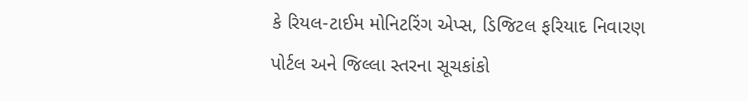કે રિયલ-ટાઈમ મોનિટરિંગ એપ્સ, ડિજિટલ ફરિયાદ નિવારણ પોર્ટલ અને જિલ્લા સ્તરના સૂચકાંકો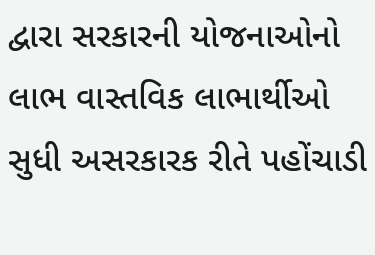દ્વારા સરકારની યોજનાઓનો લાભ વાસ્તવિક લાભાર્થીઓ સુધી અસરકારક રીતે પહોંચાડી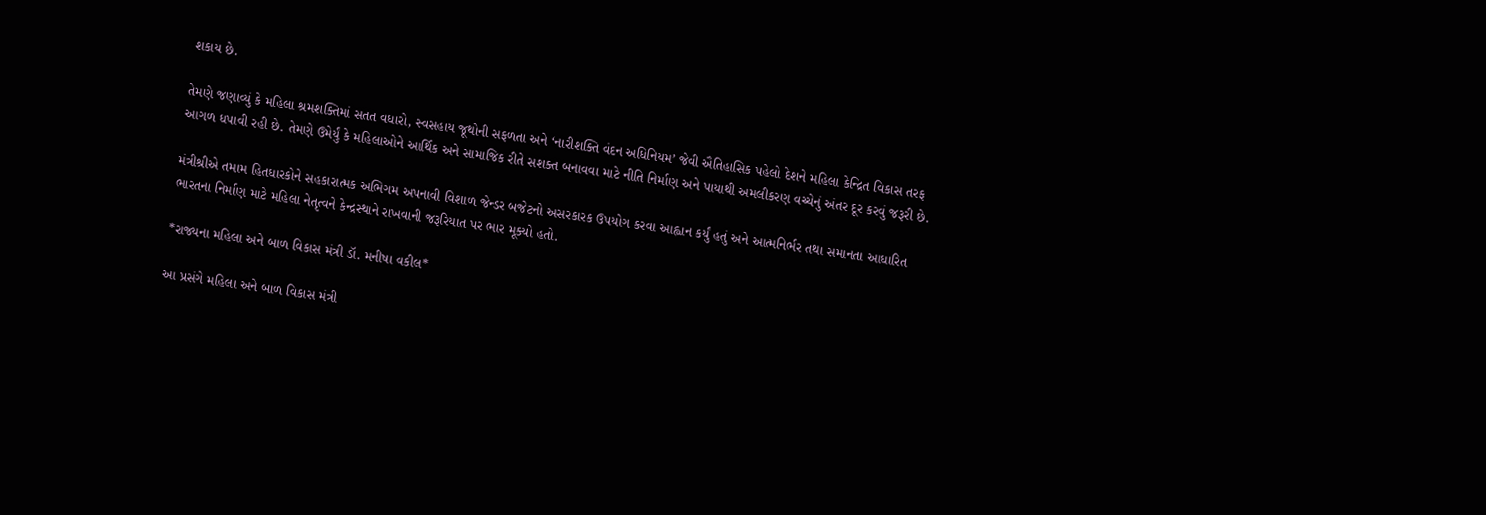શકાય છે.

તેમણે જણાવ્યું કે મહિલા શ્રમશક્તિમાં સતત વધારો, સ્વસહાય જૂથોની સફળતા અને ‘નારીશક્તિ વંદન અધિનિયમ’ જેવી ઐતિહાસિક પહેલો દેશને મહિલા કેન્દ્રિત વિકાસ તરફ આગળ ધપાવી રહી છે. તેમણે ઉમેર્યું કે મહિલાઓને આર્થિક અને સામાજિક રીતે સશક્ત બનાવવા માટે નીતિ નિર્માણ અને પાયાથી અમલીકરણ વચ્ચેનું અંતર દૂર કરવું જરૂરી છે.

મંત્રીશ્રીએ તમામ હિતધારકોને સહકારાત્મક અભિગમ અપનાવી વિશાળ જેન્ડર બજેટનો અસરકારક ઉપયોગ કરવા આહ્વાન કર્યું હતું અને આત્મનિર્ભર તથા સમાનતા આધારિત ભારતના નિર્માણ માટે મહિલા નેતૃત્વને કેન્દ્રસ્થાને રાખવાની જરૂરિયાત પર ભાર મૂક્યો હતો.

*રાજ્યના મહિલા અને બાળ વિકાસ મંત્રી ડૉ. મનીષા વકીલ*

આ પ્રસંગે મહિલા અને બાળ વિકાસ મંત્રી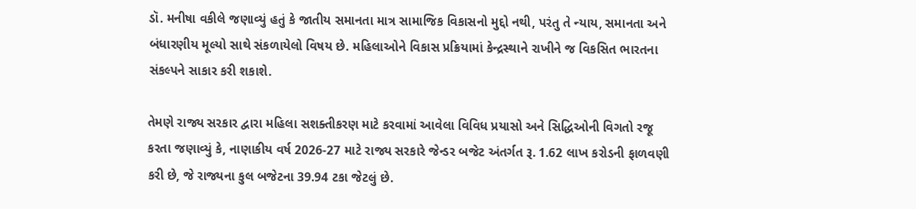ડૉ. મનીષા વકીલે જણાવ્યું હતું કે જાતીય સમાનતા માત્ર સામાજિક વિકાસનો મુદ્દો નથી, પરંતુ તે ન્યાય, સમાનતા અને બંધારણીય મૂલ્યો સાથે સંકળાયેલો વિષય છે. મહિલાઓને વિકાસ પ્રક્રિયામાં કેન્દ્રસ્થાને રાખીને જ વિકસિત ભારતના સંકલ્પને સાકાર કરી શકાશે.

તેમણે રાજ્ય સરકાર દ્વારા મહિલા સશક્તીકરણ માટે કરવામાં આવેલા વિવિધ પ્રયાસો અને સિદ્ધિઓની વિગતો રજૂ કરતા જણાવ્યું કે, નાણાકીય વર્ષ 2026-27 માટે રાજ્ય સરકારે જેન્ડર બજેટ અંતર્ગત રૂ. 1.62 લાખ કરોડની ફાળવણી કરી છે, જે રાજ્યના કુલ બજેટના 39.94 ટકા જેટલું છે.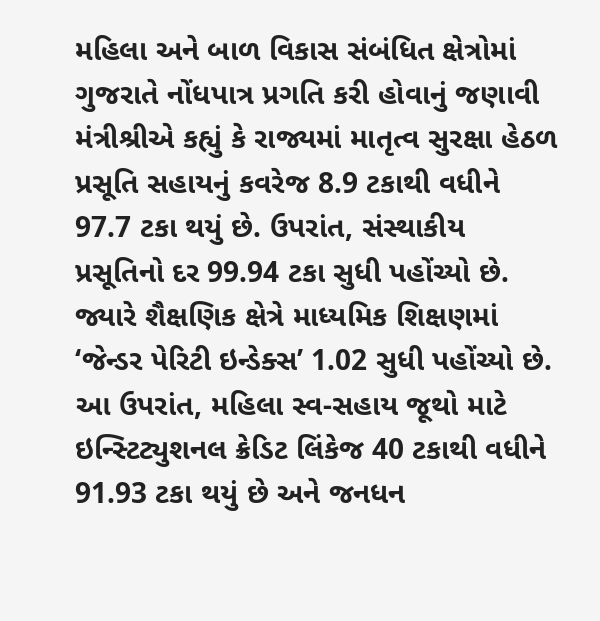મહિલા અને બાળ વિકાસ સંબંધિત ક્ષેત્રોમાં ગુજરાતે નોંધપાત્ર પ્રગતિ કરી હોવાનું જણાવી મંત્રીશ્રીએ કહ્યું કે રાજ્યમાં માતૃત્વ સુરક્ષા હેઠળ પ્રસૂતિ સહાયનું કવરેજ 8.9 ટકાથી વધીને 97.7 ટકા થયું છે. ઉપરાંત, સંસ્થાકીય પ્રસૂતિનો દર 99.94 ટકા સુધી પહોંચ્યો છે. જ્યારે શૈક્ષણિક ક્ષેત્રે માધ્યમિક શિક્ષણમાં ‘જેન્ડર પેરિટી ઇન્ડેક્સ’ 1.02 સુધી પહોંચ્યો છે. આ ઉપરાંત, મહિલા સ્વ-સહાય જૂથો માટે ઇન્સ્ટિટ્યુશનલ ક્રેડિટ લિંકેજ 40 ટકાથી વધીને 91.93 ટકા થયું છે અને જનધન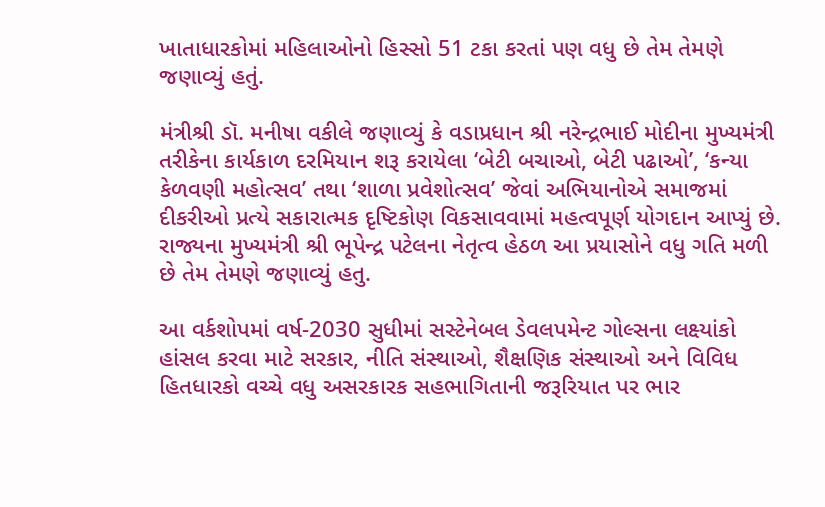ખાતાધારકોમાં મહિલાઓનો હિસ્સો 51 ટકા કરતાં પણ વધુ છે તેમ તેમણે જણાવ્યું હતું.

મંત્રીશ્રી ડૉ. મનીષા વકીલે જણાવ્યું કે વડાપ્રધાન શ્રી નરેન્દ્રભાઈ મોદીના મુખ્યમંત્રી તરીકેના કાર્યકાળ દરમિયાન શરૂ કરાયેલા ‘બેટી બચાઓ, બેટી પઢાઓ’, ‘કન્યા કેળવણી મહોત્સવ’ તથા ‘શાળા પ્રવેશોત્સવ’ જેવાં અભિયાનોએ સમાજમાં દીકરીઓ પ્રત્યે સકારાત્મક દૃષ્ટિકોણ વિકસાવવામાં મહત્વપૂર્ણ યોગદાન આપ્યું છે. રાજ્યના મુખ્યમંત્રી શ્રી ભૂપેન્દ્ર પટેલના નેતૃત્વ હેઠળ આ પ્રયાસોને વધુ ગતિ મળી છે તેમ તેમણે જણાવ્યું હતુ.

આ વર્કશોપમાં વર્ષ-2030 સુધીમાં સસ્ટેનેબલ ડેવલપમેન્ટ ગોલ્સના લક્ષ્યાંકો હાંસલ કરવા માટે સરકાર, નીતિ સંસ્થાઓ, શૈક્ષણિક સંસ્થાઓ અને વિવિધ હિતધારકો વચ્ચે વધુ અસરકારક સહભાગિતાની જરૂરિયાત પર ભાર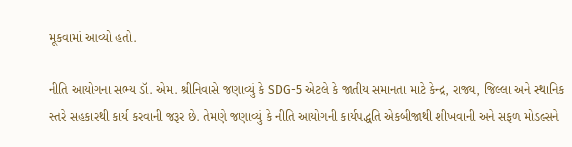મૂકવામાં આવ્યો હતો.

નીતિ આયોગના સભ્ય ડૉ. એમ. શ્રીનિવાસે જણાવ્યું કે SDG-5 એટલે કે જાતીય સમાનતા માટે કેન્દ્ર, રાજ્ય, જિલ્લા અને સ્થાનિક સ્તરે સહકારથી કાર્ય કરવાની જરૂર છે. તેમણે જણાવ્યું કે નીતિ આયોગની કાર્યપદ્ધતિ એકબીજાથી શીખવાની અને સફળ મોડલ્સને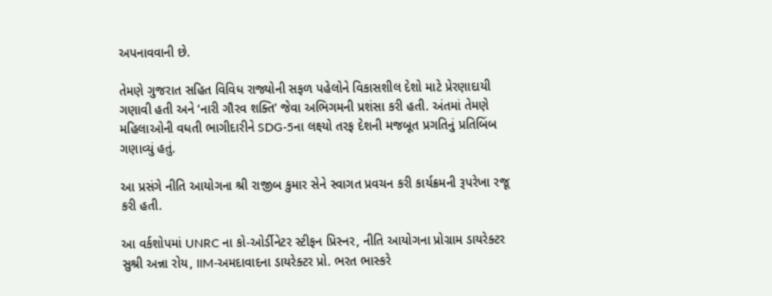અપનાવવાની છે.

તેમણે ગુજરાત સહિત વિવિધ રાજ્યોની સફળ પહેલોને વિકાસશીલ દેશો માટે પ્રેરણાદાયી ગણાવી હતી અને ‘નારી ગૌરવ શક્તિ’ જેવા અભિગમની પ્રશંસા કરી હતી. અંતમાં તેમણે મહિલાઓની વધતી ભાગીદારીને SDG-5ના લક્ષ્યો તરફ દેશની મજબૂત પ્રગતિનું પ્રતિબિંબ ગણાવ્યું હતું.

આ પ્રસંગે નીતિ આયોગના શ્રી રાજીબ કુમાર સેને સ્વાગત પ્રવચન કરી કાર્યક્રમની રૂપરેખા રજૂ કરી હતી.

આ વર્કશોપમાં UNRC ના કો-ઓર્ડીનેટર સ્ટીફન પ્રિસ્નર, નીતિ આયોગના પ્રોગ્રામ ડાયરેક્ટર સુશ્રી અન્ના રોય, IIM-અમદાવાદના ડાયરેક્ટર પ્રો. ભરત ભાસ્કરે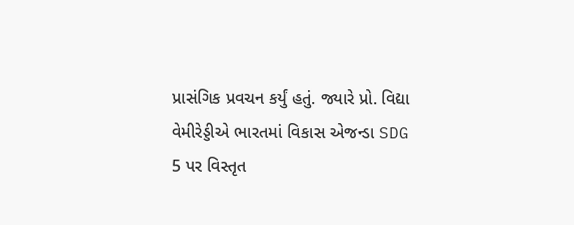પ્રાસંગિક પ્રવચન કર્યું હતું. જ્યારે પ્રો. વિદ્યા વેમીરેડ્ડીએ ભારતમાં વિકાસ એજન્ડા SDG 5 પર વિસ્તૃત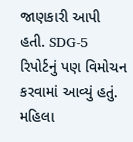જાણકારી આપી હતી. SDG-5 રિપોર્ટનું પણ વિમોચન કરવામાં આવ્યું હતું. મહિલા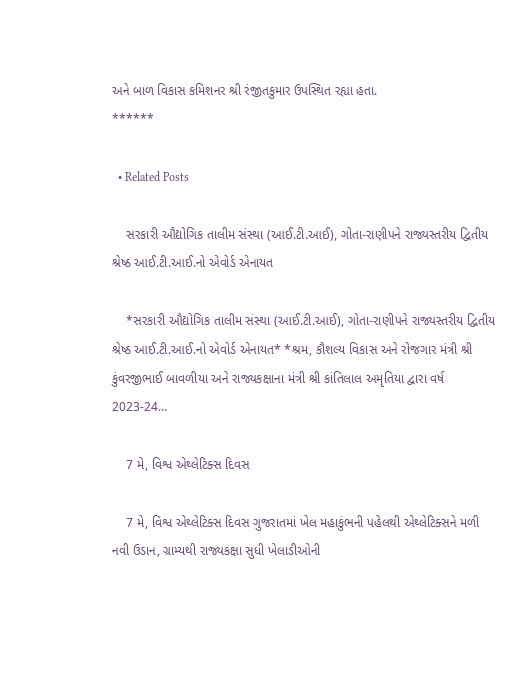અને બાળ વિકાસ કમિશનર શ્રી રંજીતકુમાર ઉપસ્થિત રહ્યા હતા.
******

  • Related Posts

    સરકારી ઔદ્યોગિક તાલીમ સંસ્થા (આઈ.ટી.આઈ), ગોતા-રાણીપને રાજ્યસ્તરીય દ્વિતીય શ્રેષ્ઠ આઈ.ટી.આઈ.નો એવોર્ડ એનાયત

    *સરકારી ઔદ્યોગિક તાલીમ સંસ્થા (આઈ.ટી.આઈ), ગોતા-રાણીપને રાજ્યસ્તરીય દ્વિતીય શ્રેષ્ઠ આઈ.ટી.આઈ.નો એવોર્ડ એનાયત* *શ્રમ, કૌશલ્ય વિકાસ અને રોજગાર મંત્રી શ્રી કુંવરજીભાઈ બાવળીયા અને રાજ્યકક્ષાના મંત્રી શ્રી કાંતિલાલ અમૃતિયા દ્વારા વર્ષ 2023-24…

    7 મે, વિશ્વ એથ્લેટિક્સ દિવસ

    7 મે, વિશ્વ એથ્લેટિક્સ દિવસ ગુજરાતમાં ખેલ મહાકુંભની પહેલથી એથ્લેટિક્સને મળી નવી ઉડાન, ગ્રામ્યથી રાજ્યકક્ષા સુધી ખેલાડીઓની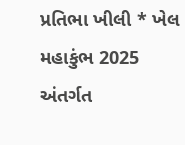પ્રતિભા ખીલી * ખેલ મહાકુંભ 2025 અંતર્ગત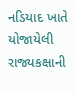નડિયાદ ખાતે યોજાયેલી રાજ્યકક્ષાની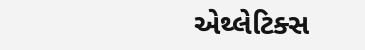એથ્લેટિક્સ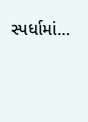સ્પર્ધામાં…